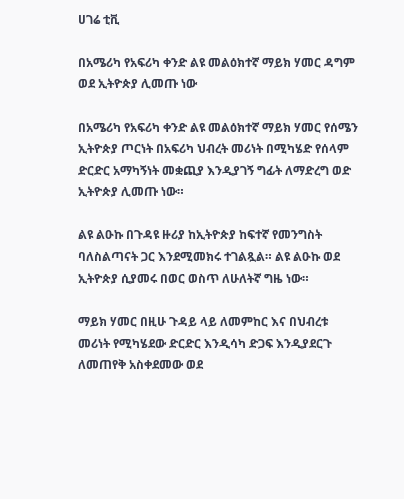ሀገሬ ቲቪ

በአሜሪካ የአፍሪካ ቀንድ ልዩ መልዕክተኛ ማይክ ሃመር ዳግም ወደ ኢትዮጵያ ሊመጡ ነው

በአሜሪካ የአፍሪካ ቀንድ ልዩ መልዕክተኛ ማይክ ሃመር የሰሜን ኢትዮጵያ ጦርነት በአፍሪካ ህብረት መሪነት በሚካሄድ የሰላም ድርድር አማካኝነት መቋጪያ እንዲያገኝ ግፊት ለማድረግ ወድ ኢትዮጵያ ሊመጡ ነው።

ልዩ ልዑኩ በጉዳዩ ዙሪያ ከኢትዮጵያ ከፍተኛ የመንግስት ባለስልጣናት ጋር እንደሚመክሩ ተገልጿል። ልዩ ልዑኩ ወደ ኢትዮጵያ ሲያመሩ በወር ወስጥ ለሁለትኛ ግዜ ነው።

ማይክ ሃመር በዚሁ ጉዳይ ላይ ለመምከር እና በህብረቱ መሪነት የሚካሄደው ድርድር እንዲሳካ ድጋፍ እንዲያደርጉ ለመጠየቅ አስቀደመው ወደ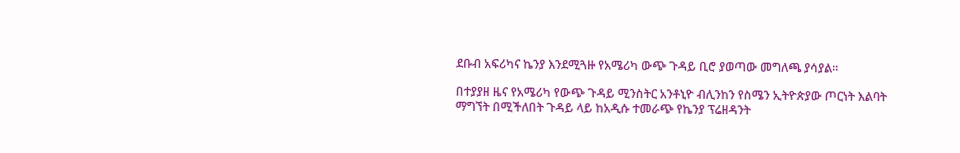ደቡብ አፍሪካና ኬንያ እንደሚጓዙ የአሜሪካ ውጭ ጉዳይ ቢሮ ያወጣው መግለጫ ያሳያል።

በተያያዘ ዜና የአሜሪካ የውጭ ጉዳይ ሚንስትር አንቶኒዮ ብሊንከን የስሜን ኢትዮጵያው ጦርነት እልባት ማግኘት በሚችለበት ጉዳይ ላይ ከአዲሱ ተመራጭ የኬንያ ፕሬዘዳንት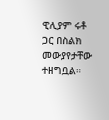ዊሊያም ሩቶ ጋር በስልክ መውያየታቸው ተዘግቧል።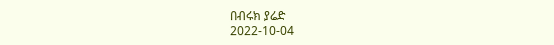በብሩክ ያሬድ
2022-10-04